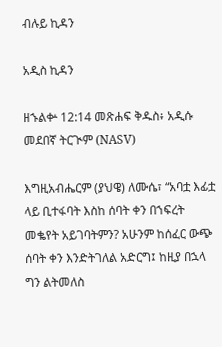ብሉይ ኪዳን

አዲስ ኪዳን

ዘኁልቍ 12:14 መጽሐፍ ቅዱስ፥ አዲሱ መደበኛ ትርጒም (NASV)

እግዚአብሔርም (ያህዌ) ለሙሴ፣ “አባቷ እፊቷ ላይ ቢተፋባት እስከ ሰባት ቀን በኀፍረት መቈየት አይገባትምን? አሁንም ከሰፈር ውጭ ሰባት ቀን እንድትገለል አድርግ፤ ከዚያ በኋላ ግን ልትመለስ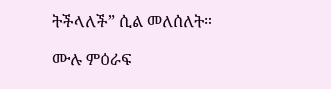ትችላለች” ሲል መለሰለት።

ሙሉ ምዕራፍ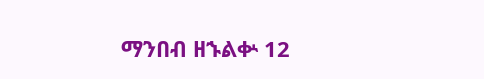ማንበብ ዘኁልቍ 12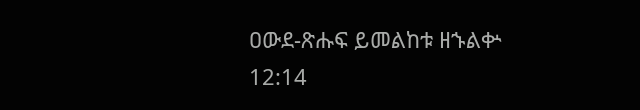ዐውደ-ጽሑፍ ይመልከቱ ዘኁልቍ 12:14